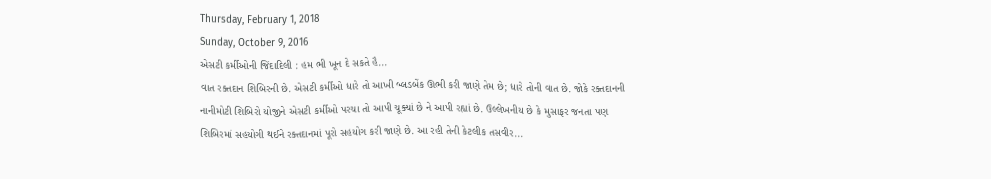Thursday, February 1, 2018
Sunday, October 9, 2016
એસટી કર્મીઓની જિંદાદિલી : હમ ભી ખૂન દે સકતે હૈ...
વાત રક્તદાન શિબિરની છે. એસટી કર્મીઓ ધારે તો આખી બ્લડબેંક ઊભી કરી જાણે તેમ છે; ધારે તોની વાત છે. જોકે રક્તદાનની નાનીમોટી શિબિરો યોજીને એસટી કર્મીઓ પરચા તો આપી ચૂક્યાં છે ને આપી રહ્યાં છે. ઉલ્લેખનીય છે કે મુસાફર જનતા પણ શિબિરમાં સહયોગી થઈને રક્તદાનમાં પૂરો સહયોગ કરી જાણે છે. આ રહી તેની કેટલીક તસવીર...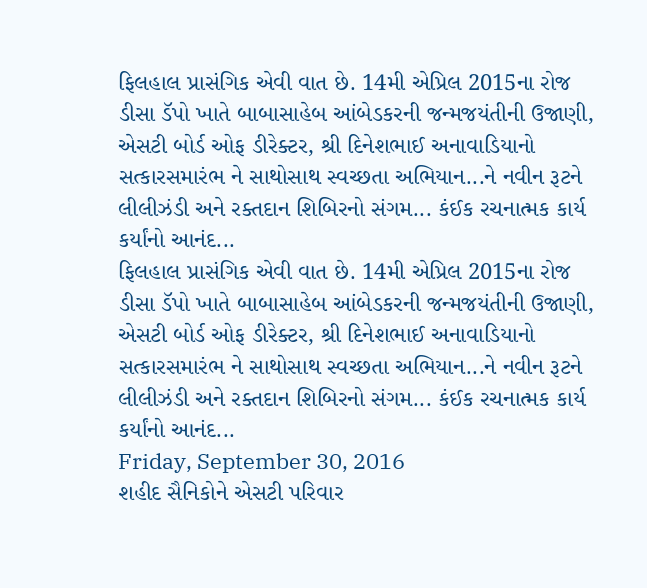ફિલહાલ પ્રાસંગિક એવી વાત છે. 14મી એપ્રિલ 2015ના રોજ ડીસા ડૅપો ખાતે બાબાસાહેબ આંબેડકરની જન્મજયંતીની ઉજાણી, એસટી બોર્ડ ઓફ ડીરેક્ટર, શ્રી દિનેશભાઈ અનાવાડિયાનો સત્કારસમારંભ ને સાથોસાથ સ્વચ્છતા અભિયાન...ને નવીન રૂટને લીલીઝંડી અને રક્તદાન શિબિરનો સંગમ... કંઈક રચનાત્મક કાર્ય કર્યાંનો આનંદ...
ફિલહાલ પ્રાસંગિક એવી વાત છે. 14મી એપ્રિલ 2015ના રોજ ડીસા ડૅપો ખાતે બાબાસાહેબ આંબેડકરની જન્મજયંતીની ઉજાણી, એસટી બોર્ડ ઓફ ડીરેક્ટર, શ્રી દિનેશભાઈ અનાવાડિયાનો સત્કારસમારંભ ને સાથોસાથ સ્વચ્છતા અભિયાન...ને નવીન રૂટને લીલીઝંડી અને રક્તદાન શિબિરનો સંગમ... કંઈક રચનાત્મક કાર્ય કર્યાંનો આનંદ...
Friday, September 30, 2016
શહીદ સૈનિકોને એસટી પરિવાર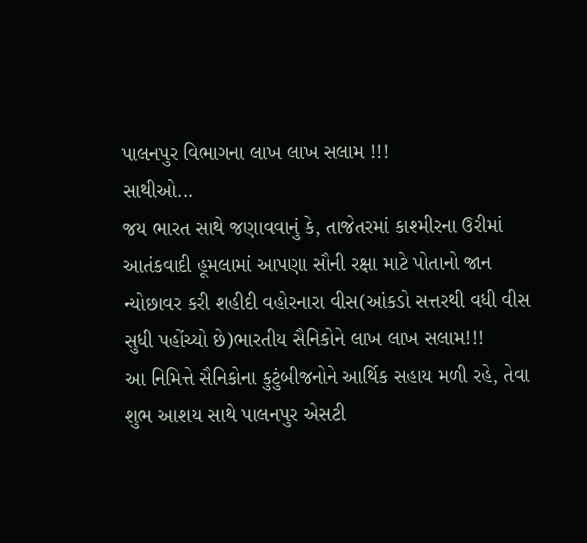પાલનપુર વિભાગના લાખ લાખ સલામ !!!
સાથીઓ...
જય ભારત સાથે જણાવવાનું કે, તાજેતરમાં કાશ્મીરના ઉરીમાં આતંકવાદી હૂમલામાં આપણા સૌની રક્ષા માટે પોતાનો જાન ન્યોછાવર કરી શહીદી વહોરનારા વીસ(આંકડો સત્તરથી વધી વીસ સુધી પહોંચ્યો છે)ભારતીય સૈનિકોને લાખ લાખ સલામ!!!
આ નિમિત્તે સૈનિકોના કુટુંબીજનોને આર્થિક સહાય મળી રહે, તેવા શુભ આશય સાથે પાલનપુર એસટી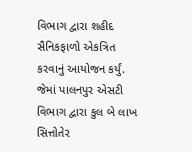વિભાગ દ્વારા શહીદ સૈનિકફાળો એકત્રિત કરવાનું આયોજન કર્યું. જેમાં પાલનપુર એસટી વિભાગ દ્વારા કુલ બે લાખ સિત્તોતેર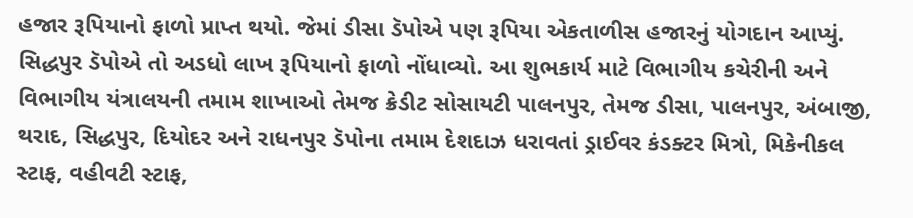હજાર રૂપિયાનો ફાળો પ્રાપ્ત થયો. જેમાં ડીસા ડૅપોએ પણ રૂપિયા એકતાળીસ હજારનું યોગદાન આપ્યું. સિદ્ધપુર ડૅપોએ તો અડધો લાખ રૂપિયાનો ફાળો નોંધાવ્યો. આ શુભકાર્ય માટે વિભાગીય કચેરીની અને વિભાગીય યંત્રાલયની તમામ શાખાઓ તેમજ ક્રેડીટ સોસાયટી પાલનપુર, તેમજ ડીસા, પાલનપુર, અંબાજી, થરાદ, સિદ્ધપુર, દિયોદર અને રાધનપુર ડૅપોના તમામ દેશદાઝ ધરાવતાં ડ્રાઈવર કંડક્ટર મિત્રો, મિકેનીકલ સ્ટાફ, વહીવટી સ્ટાફ,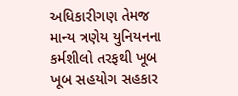અધિકારીગણ તેમજ માન્ય ત્રણેય યુનિયનના કર્મશીલો તરફથી ખૂબ ખૂબ સહયોગ સહકાર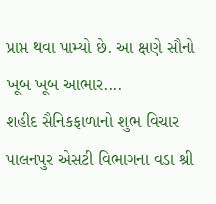પ્રાપ્ત થવા પામ્યો છે. આ ક્ષણે સૌનો ખૂબ ખૂબ આભાર....
શહીદ સૈનિકફાળાનો શુભ વિચાર પાલનપુર એસટી વિભાગના વડા શ્રી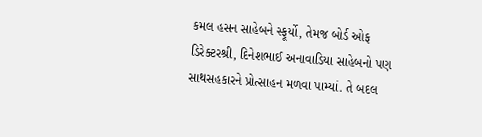કમલ હસન સાહેબને સ્ફૂર્યો, તેમજ બોર્ડ ઓફ ડિરેક્ટરશ્રી, દિનેશભાઈ અનાવાડિયા સાહેબનો પણ સાથસહકારને પ્રોત્સાહન મળવા પામ્યાં. તે બદલ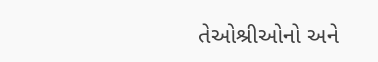તેઓશ્રીઓનો અને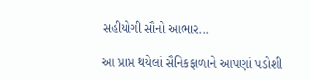સહીયોગી સૌનો આભાર...

આ પ્રાપ્ત થયેલાં સૈનિકફાળાને આપણાં પડોશી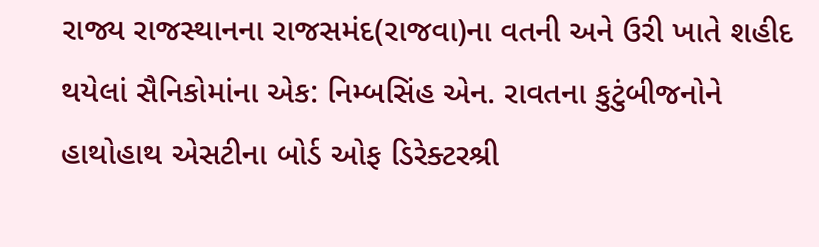રાજ્ય રાજસ્થાનના રાજસમંદ(રાજવા)ના વતની અને ઉરી ખાતે શહીદ થયેલાં સૈનિકોમાંના એક: નિમ્બસિંહ એન. રાવતના કુટુંબીજનોને હાથોહાથ એસટીના બોર્ડ ઓફ ડિરેક્ટરશ્રી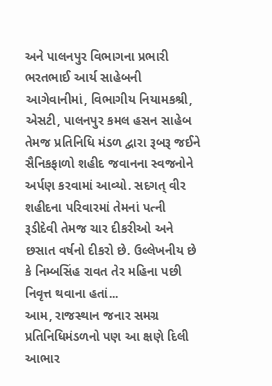અને પાલનપુર વિભાગના પ્રભારી ભરતભાઈ આર્ય સાહેબની આગેવાનીમાં, વિભાગીય નિયામકશ્રી, એસટી, પાલનપુર કમલ હસન સાહેબ તેમજ પ્રતિનિધિ મંડળ દ્વારા રૂબરૂ જઈને સૈનિકફાળો શહીદ જવાનના સ્વજનોને અર્પણ કરવામાં આવ્યો. સદગત્ વીર શહીદના પરિવારમાં તેમનાં પત્ની રૂડીદેવી તેમજ ચાર દીકરીઓ અને છસાત વર્ષનો દીકરો છે. ઉલ્લેખનીય છે કે નિમ્બસિંહ રાવત તેર મહિના પછી નિવૃત્ત થવાના હતાં...
આમ, રાજસ્થાન જનાર સમગ્ર પ્રતિનિધિમંડળનો પણ આ ક્ષણે દિલી આભાર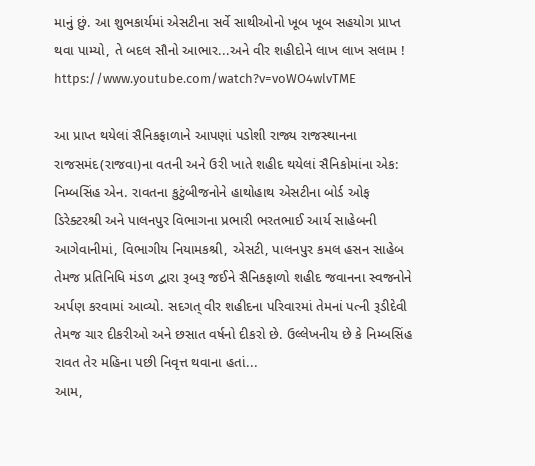માનું છું. આ શુભકાર્યમાં એસટીના સર્વે સાથીઓનો ખૂબ ખૂબ સહયોગ પ્રાપ્ત થવા પામ્યો, તે બદલ સૌનો આભાર...અને વીર શહીદોને લાખ લાખ સલામ !
https://www.youtube.com/watch?v=voWO4wlvTME

આ પ્રાપ્ત થયેલાં સૈનિકફાળાને આપણાં પડોશી રાજ્ય રાજસ્થાનના રાજસમંદ(રાજવા)ના વતની અને ઉરી ખાતે શહીદ થયેલાં સૈનિકોમાંના એક: નિમ્બસિંહ એન. રાવતના કુટુંબીજનોને હાથોહાથ એસટીના બોર્ડ ઓફ ડિરેક્ટરશ્રી અને પાલનપુર વિભાગના પ્રભારી ભરતભાઈ આર્ય સાહેબની આગેવાનીમાં, વિભાગીય નિયામકશ્રી, એસટી, પાલનપુર કમલ હસન સાહેબ તેમજ પ્રતિનિધિ મંડળ દ્વારા રૂબરૂ જઈને સૈનિકફાળો શહીદ જવાનના સ્વજનોને અર્પણ કરવામાં આવ્યો. સદગત્ વીર શહીદના પરિવારમાં તેમનાં પત્ની રૂડીદેવી તેમજ ચાર દીકરીઓ અને છસાત વર્ષનો દીકરો છે. ઉલ્લેખનીય છે કે નિમ્બસિંહ રાવત તેર મહિના પછી નિવૃત્ત થવાના હતાં...
આમ,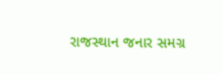રાજસ્થાન જનાર સમગ્ર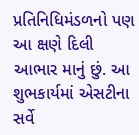પ્રતિનિધિમંડળનો પણ આ ક્ષણે દિલી આભાર માનું છું. આ શુભકાર્યમાં એસટીના સર્વે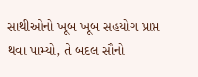સાથીઓનો ખૂબ ખૂબ સહયોગ પ્રાપ્ત થવા પામ્યો, તે બદલ સૌનો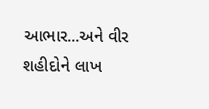આભાર...અને વીર શહીદોને લાખ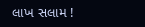લાખ સલામ !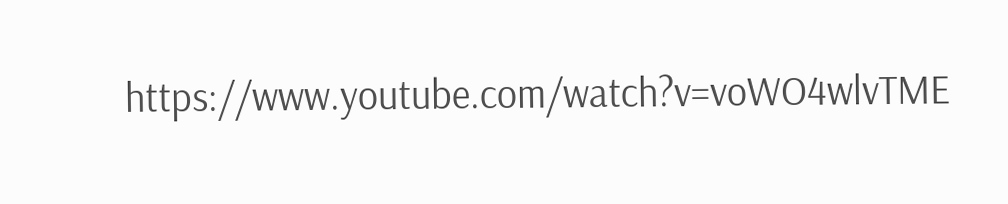https://www.youtube.com/watch?v=voWO4wlvTME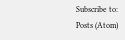Subscribe to:
Posts (Atom)